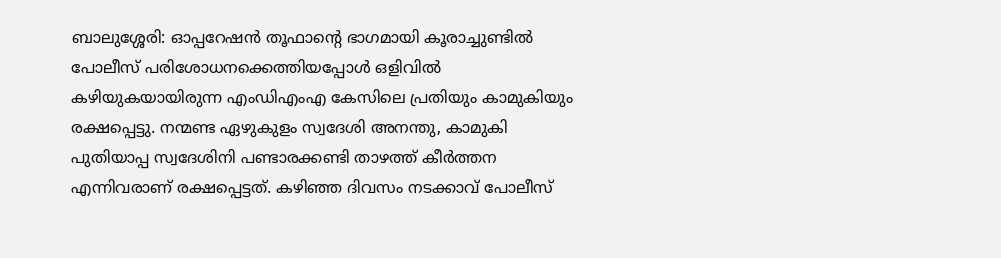ബാലുശ്ശേരി: ഓപ്പറേഷൻ തൂഫാൻ്റെ ഭാഗമായി കൂരാച്ചുണ്ടിൽ പോലീസ് പരിശോധനക്കെത്തിയപ്പോൾ ഒളിവിൽ കഴിയുകയായിരുന്ന എംഡിഎംഎ കേസിലെ പ്രതിയും കാമുകിയും രക്ഷപ്പെട്ടു. നന്മണ്ട ഏഴുകുളം സ്വദേശി അനന്തു, കാമുകി പുതിയാപ്പ സ്വദേശിനി പണ്ടാരക്കണ്ടി താഴത്ത് കീർത്തന എന്നിവരാണ് രക്ഷപ്പെട്ടത്. കഴിഞ്ഞ ദിവസം നടക്കാവ് പോലീസ്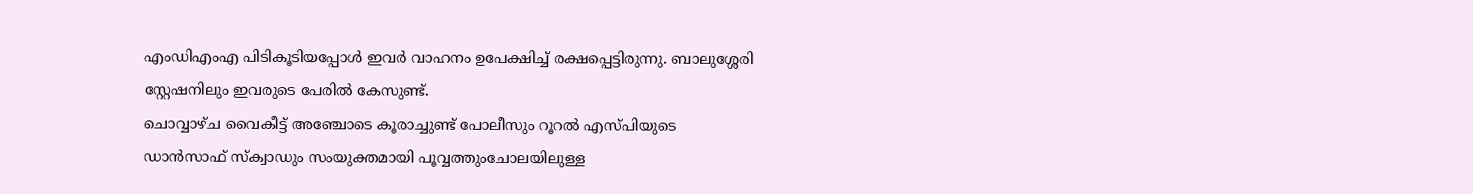എംഡിഎംഎ പിടികൂടിയപ്പോൾ ഇവർ വാഹനം ഉപേക്ഷിച്ച് രക്ഷപ്പെട്ടിരുന്നു. ബാലുശ്ശേരി സ്റ്റേഷനിലും ഇവരുടെ പേരിൽ കേസുണ്ട്.
ചൊവ്വാഴ്ച വൈകീട്ട് അഞ്ചോടെ കൂരാച്ചുണ്ട് പോലീസും റൂറൽ എസ്പിയുടെ ഡാൻസാഫ് സ്ക്വാഡും സംയുക്തമായി പൂവ്വത്തുംചോലയിലുള്ള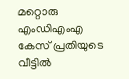മറ്റൊരു എംഡിഎംഎ കേസ് പ്രതിയുടെ വീട്ടിൽ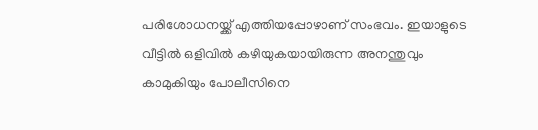പരിശോധനയ്ക്ക് എത്തിയപ്പോഴാണ് സംഭവം. ഇയാളുടെ വീട്ടിൽ ഒളിവിൽ കഴിയുകയായിരുന്ന അനന്തുവും കാമുകിയും പോലീസിനെ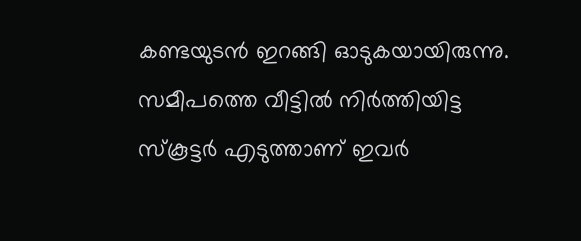കണ്ടയുടൻ ഇറങ്ങി ഓടുകയായിരുന്നു.
സമീപത്തെ വീട്ടിൽ നിർത്തിയിട്ട സ്കൂട്ടർ എടുത്താണ് ഇവർ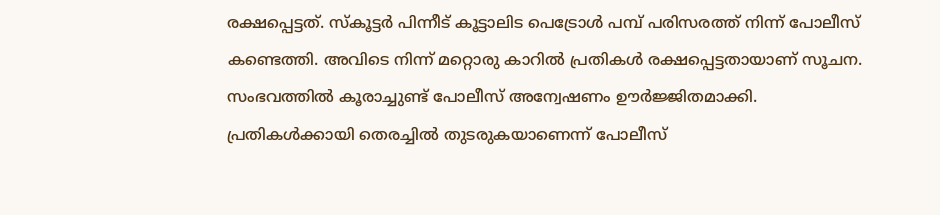രക്ഷപ്പെട്ടത്. സ്കൂട്ടർ പിന്നീട് കൂട്ടാലിട പെട്രോൾ പമ്പ് പരിസരത്ത് നിന്ന് പോലീസ് കണ്ടെത്തി. അവിടെ നിന്ന് മറ്റൊരു കാറിൽ പ്രതികൾ രക്ഷപ്പെട്ടതായാണ് സൂചന. സംഭവത്തിൽ കൂരാച്ചുണ്ട് പോലീസ് അന്വേഷണം ഊർജ്ജിതമാക്കി. പ്രതികൾക്കായി തെരച്ചിൽ തുടരുകയാണെന്ന് പോലീസ്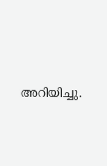അറിയിച്ചു.